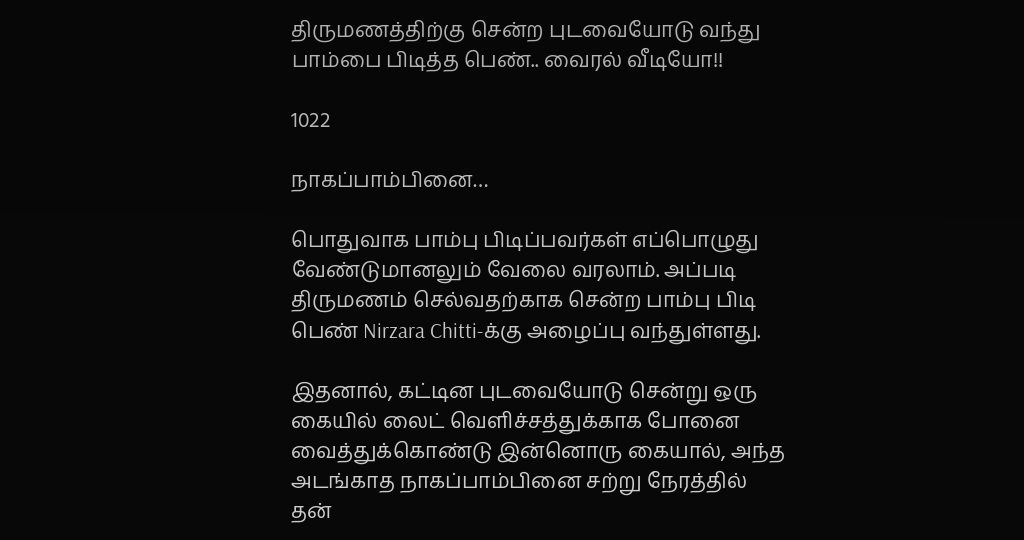திருமணத்திற்கு சென்ற புடவையோடு வந்து பாம்பை பிடித்த பெண்.. வைரல் வீடியோ!!

1022

நாகப்பாம்பினை…

பொதுவாக பாம்பு பிடிப்பவர்கள் எப்பொழுது வேண்டுமானலும் வேலை வரலாம். அப்படி திருமணம் செல்வதற்காக சென்ற பாம்பு பிடி பெண் Nirzara Chitti-க்கு அழைப்பு வந்துள்ளது.

இதனால், கட்டின புடவையோடு சென்று ஒரு கையில் லைட் வெளிச்சத்துக்காக போனை வைத்துக்கொண்டு இன்னொரு கையால், அந்த அடங்காத நாகப்பாம்பினை சற்று நேரத்தில் தன்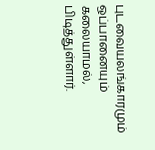புடவையலங்காரமும் ஒப்பானையும் கலையாமல், பிடித்துள்ளார்.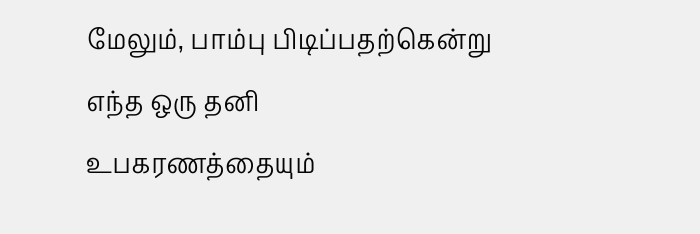மேலும், பாம்பு பிடிப்பதற்கென்று எந்த ஒரு தனி உபகரணத்தையும்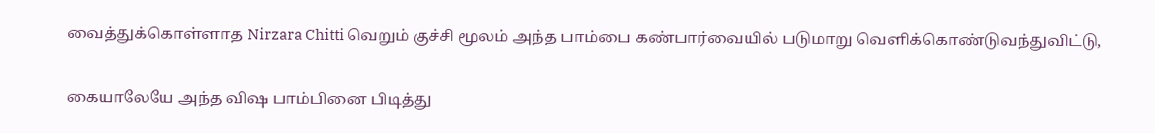வைத்துக்கொள்ளாத Nirzara Chitti வெறும் குச்சி மூலம் அந்த பாம்பை கண்பார்வையில் படுமாறு வெளிக்கொண்டுவந்துவிட்டு,


கையாலேயே அந்த விஷ பாம்பினை பிடித்து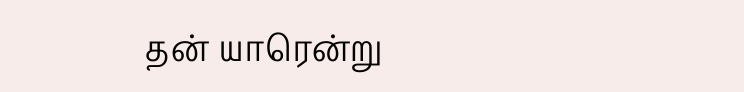தன் யாரென்று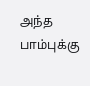அந்த பாம்புக்கு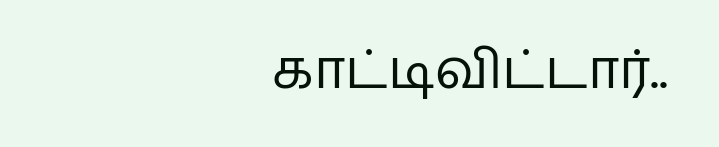காட்டிவிட்டார்..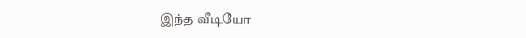இந்த வீடியோ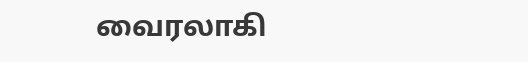வைரலாகி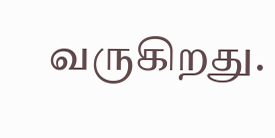வருகிறது.